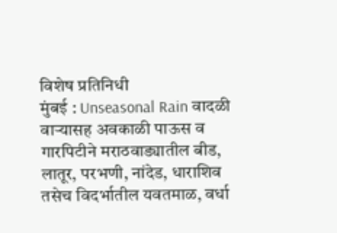विशेष प्रतिनिधी
मुंबई : Unseasonal Rain वादळी वाऱ्यासह अवकाळी पाऊस व गारपिटीने मराठवाड्यातील बीड, लातूर, परभणी, नांदेड, धाराशिव तसेच विदर्भातील यवतमाळ, वर्धा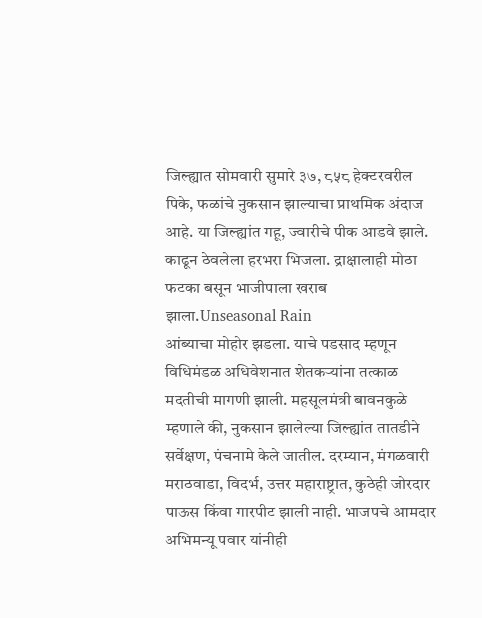जिल्ह्यात सोमवारी सुमारे ३७, ८५८ हेक्टरवरील पिके, फळांचे नुकसान झाल्याचा प्राथमिक अंदाज आहे. या जिल्ह्यांत गहू, ज्वारीचे पीक आडवे झाले. काढून ठेवलेला हरभरा भिजला. द्राक्षालाही मोठा फटका बसून भाजीपाला खराब झाला.Unseasonal Rain
आंब्याचा मोहोर झडला. याचे पडसाद म्हणून विधिमंडळ अधिवेशनात शेतकऱ्यांना तत्काळ मदतीची मागणी झाली. महसूलमंत्री बावनकुळे म्हणाले की, नुकसान झालेल्या जिल्ह्यांत तातडीने सर्वेक्षण, पंचनामे केले जातील. दरम्यान, मंगळवारी मराठवाडा, विदर्भ, उत्तर महाराष्ट्रात, कुठेही जोरदार पाऊस किंवा गारपीट झाली नाही. भाजपचे आमदार अभिमन्यू पवार यांनीही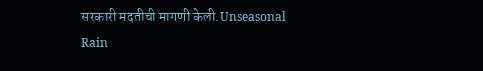सरकारी मदतीची मागणी केली.Unseasonal Rain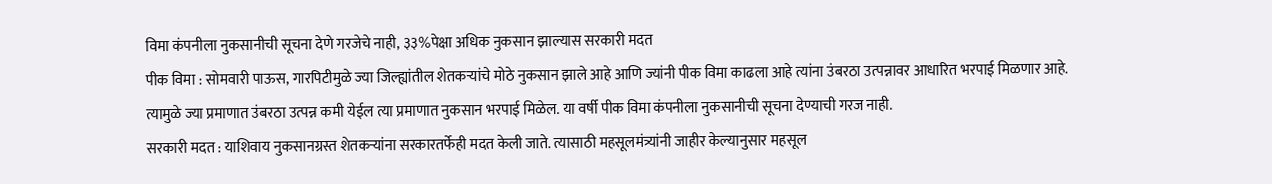विमा कंपनीला नुकसानीची सूचना देणे गरजेचे नाही, ३३%पेक्षा अधिक नुकसान झाल्यास सरकारी मदत
पीक विमा : सोमवारी पाऊस, गारपिटीमुळे ज्या जिल्ह्यांतील शेतकऱ्यांचे मोठे नुकसान झाले आहे आणि ज्यांनी पीक विमा काढला आहे त्यांना उंबरठा उत्पन्नावर आधारित भरपाई मिळणार आहे. त्यामुळे ज्या प्रमाणात उंबरठा उत्पन्न कमी येईल त्या प्रमाणात नुकसान भरपाई मिळेल. या वर्षी पीक विमा कंपनीला नुकसानीची सूचना देण्याची गरज नाही.
सरकारी मदत : याशिवाय नुकसानग्रस्त शेतकऱ्यांना सरकारतर्फेही मदत केली जाते. त्यासाठी महसूलमंत्र्यांनी जाहीर केल्यानुसार महसूल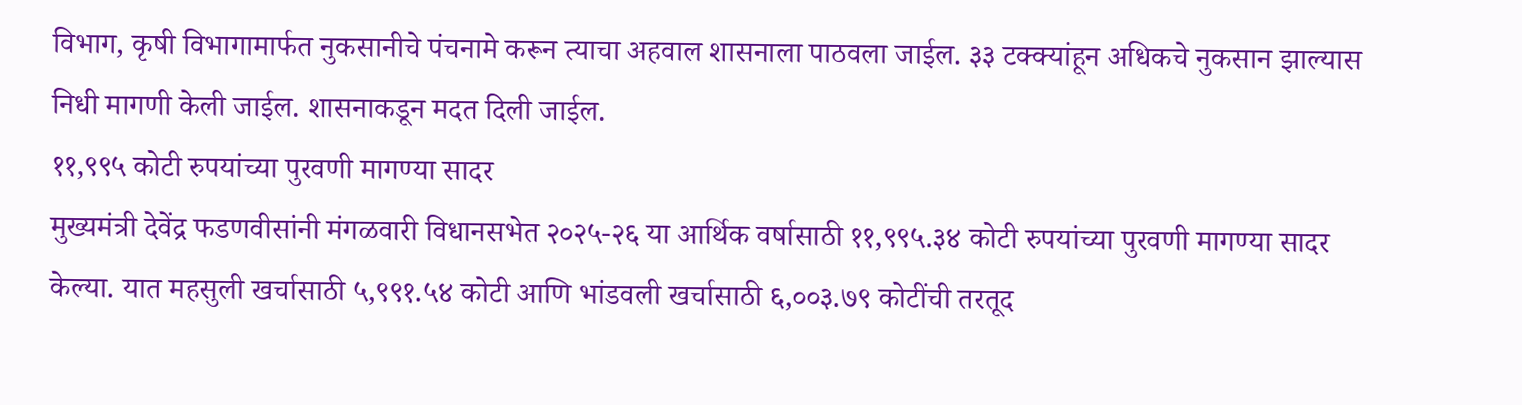विभाग, कृषी विभागामार्फत नुकसानीचे पंचनामे करून त्याचा अहवाल शासनाला पाठवला जाईल. ३३ टक्क्यांहून अधिकचे नुकसान झाल्यास निधी मागणी केली जाईल. शासनाकडून मदत दिली जाईल.
११,९९५ कोटी रुपयांच्या पुरवणी मागण्या सादर
मुख्यमंत्री देवेंद्र फडणवीसांनी मंगळवारी विधानसभेत २०२५-२६ या आर्थिक वर्षासाठी ११,९९५.३४ कोटी रुपयांच्या पुरवणी मागण्या सादर केल्या. यात महसुली खर्चासाठी ५,९९१.५४ कोटी आणि भांडवली खर्चासाठी ६,००३.७९ कोटींची तरतूद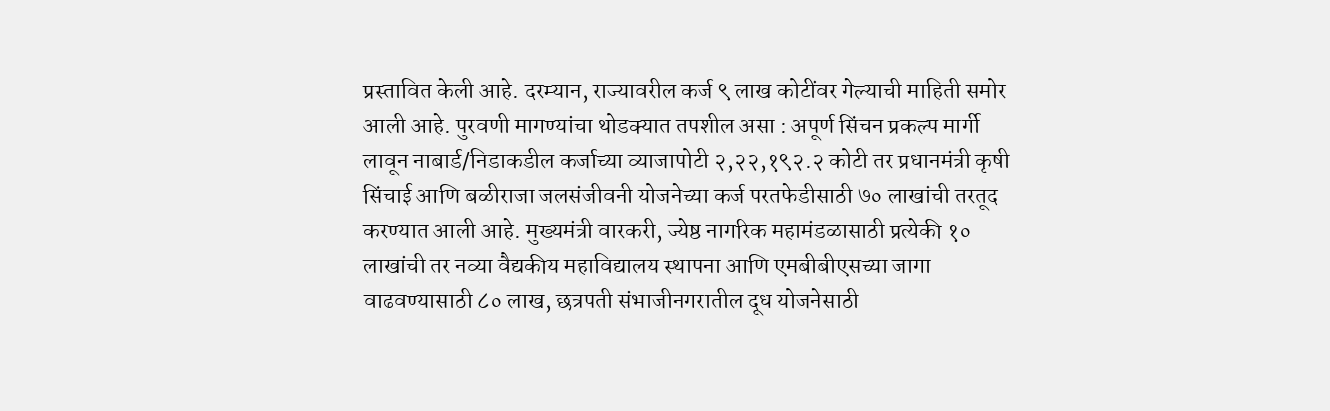प्रस्तावित केली आहे. दरम्यान, राज्यावरील कर्ज ९ लाख कोटींवर गेल्याची माहिती समोर आली आहे. पुरवणी मागण्यांचा थोडक्यात तपशील असा : अपूर्ण सिंचन प्रकल्प मार्गी लावून नाबार्ड/निडाकडील कर्जाच्या व्याजापोटी २,२२,१९२.२ कोटी तर प्रधानमंत्री कृषी सिंचाई आणि बळीराजा जलसंजीवनी योजनेच्या कर्ज परतफेडीसाठी ७० लाखांची तरतूद करण्यात आली आहे. मुख्यमंत्री वारकरी, ज्येष्ठ नागरिक महामंडळासाठी प्रत्येकी १० लाखांची तर नव्या वैद्यकीय महाविद्यालय स्थापना आणि एमबीबीएसच्या जागा वाढवण्यासाठी ८० लाख, छत्रपती संभाजीनगरातील दूध योजनेसाठी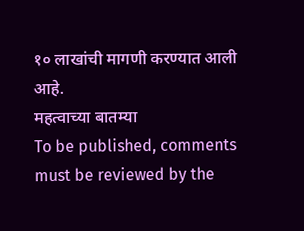१० लाखांची मागणी करण्यात आली आहे.
महत्वाच्या बातम्या
To be published, comments must be reviewed by the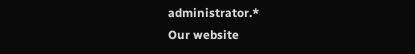administrator.*
Our website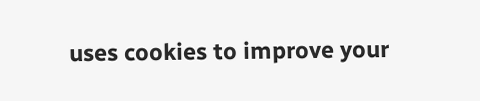uses cookies to improve your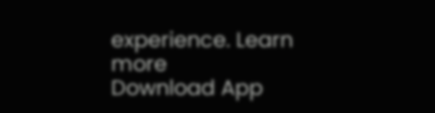experience. Learn more
Download App